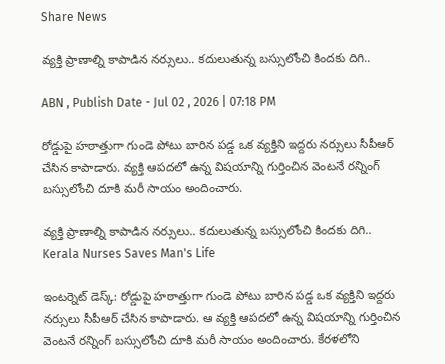Share News

వ్యక్తి ప్రాణాల్ని కాపాడిన నర్సులు.. కదులుతున్న బస్సులోంచి కిందకు దిగి..

ABN , Publish Date - Jul 02 , 2026 | 07:18 PM

రోడ్డుపై హఠాత్తుగా గుండె పోటు బారిన పడ్డ ఒక వ్యక్తిని ఇద్దరు నర్సులు సీపీఆర్ చేసిన కాపాడారు. వ్యక్తి ఆపదలో ఉన్న విషయాన్ని గుర్తించిన వెంటనే రన్నింగ్ బస్సులోంచి దూకి మరీ సాయం అందించారు.

వ్యక్తి ప్రాణాల్ని కాపాడిన నర్సులు.. కదులుతున్న బస్సులోంచి కిందకు దిగి..
Kerala Nurses Saves Man's Life

ఇంటర్నెట్ డెస్క్: రోడ్డుపై హఠాత్తుగా గుండె పోటు బారిన పడ్డ ఒక వ్యక్తిని ఇద్దరు నర్సులు సీపీఆర్ చేసిన కాపాడారు. ఆ వ్యక్తి ఆపదలో ఉన్న విషయాన్ని గుర్తించిన వెంటనే రన్నింగ్ బస్సులోంచి దూకి మరీ సాయం అందించారు. కేరళలోని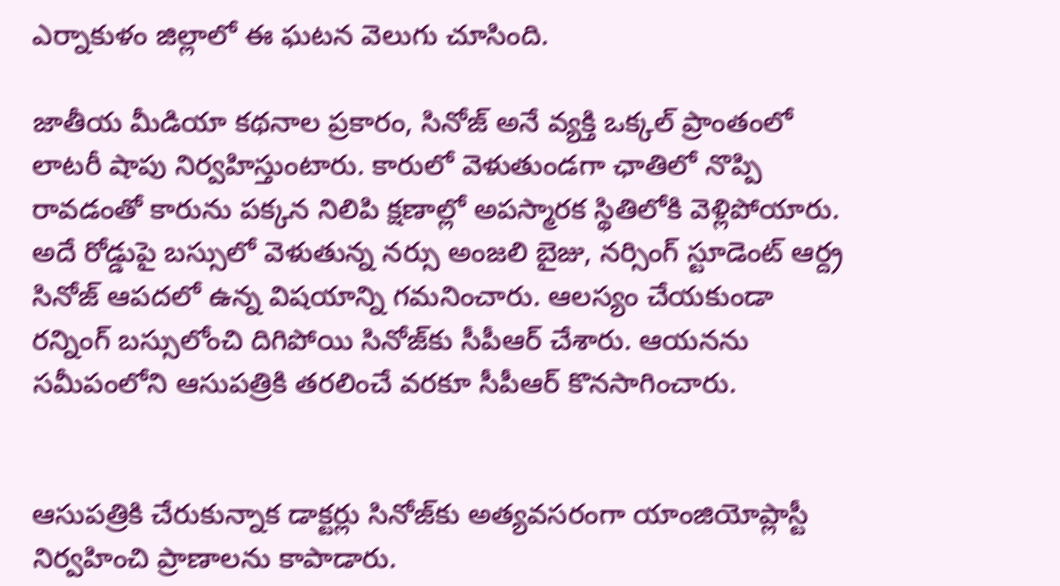ఎర్నాకుళం జిల్లాలో ఈ ఘటన వెలుగు చూసింది.

జాతీయ మీడియా కథనాల ప్రకారం, సినోజ్ అనే వ్యక్తి ఒక్కల్ ప్రాంతంలో లాటరీ షాపు నిర్వహిస్తుంటారు. కారులో వెళుతుండగా ఛాతిలో నొప్పి రావడంతో కారును పక్కన నిలిపి క్షణాల్లో అపస్మారక స్థితిలోకి వెళ్లిపోయారు. అదే రోడ్డుపై బస్సులో వెళుతున్న నర్సు అంజలి బైజు, నర్సింగ్ స్టూడెంట్ ఆర్ద్ర సినోజ్ ఆపదలో ఉన్న విషయాన్ని గమనించారు. ఆలస్యం చేయకుండా రన్నింగ్ బస్సులోంచి దిగిపోయి సినోజ్‌కు సీపీఆర్ చేశారు. ఆయనను సమీపంలోని ఆసుపత్రికి తరలించే వరకూ సీపీఆర్ కొనసాగించారు.


ఆసుపత్రికి చేరుకున్నాక డాక్టర్లు సినోజ్‌కు అత్యవసరంగా యాంజియోప్లాస్టీ నిర్వహించి ప్రాణాలను కాపాడారు.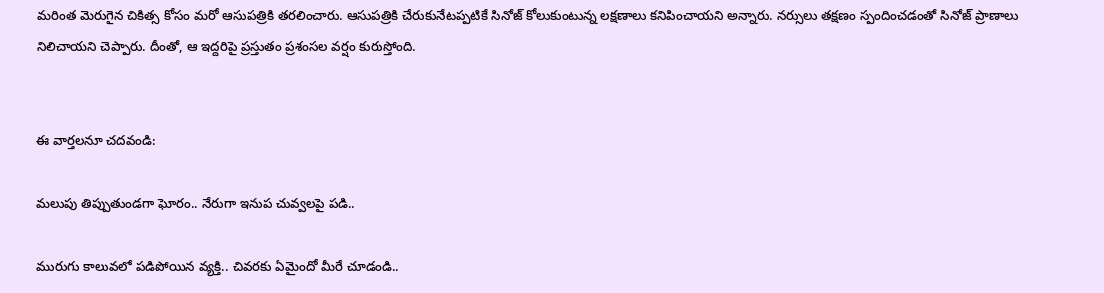మరింత మెరుగైన చికిత్స కోసం మరో ఆసుపత్రికి తరలించారు. ఆసుపత్రికి చేరుకునేటప్పటికే సినోజ్ కోలుకుంటున్న లక్షణాలు కనిపించాయని అన్నారు. నర్సులు తక్షణం స్పందించడంతో సినోజ్ ప్రాణాలు నిలిచాయని చెప్పారు. దీంతో, ఆ ఇద్దరిపై ప్రస్తుతం ప్రశంసల వర్షం కురుస్తోంది.


ఈ వార్తలనూ చదవండి:

మలుపు తిప్పుతుండగా ఘోరం.. నేరుగా ఇనుప చువ్వలపై పడి..

మురుగు కాలువలో పడిపోయిన వ్యక్తి.. చివరకు ఏమైందో మీరే చూడండి..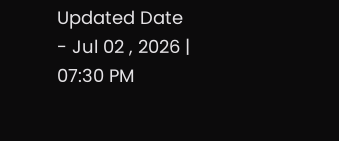Updated Date - Jul 02 , 2026 | 07:30 PM